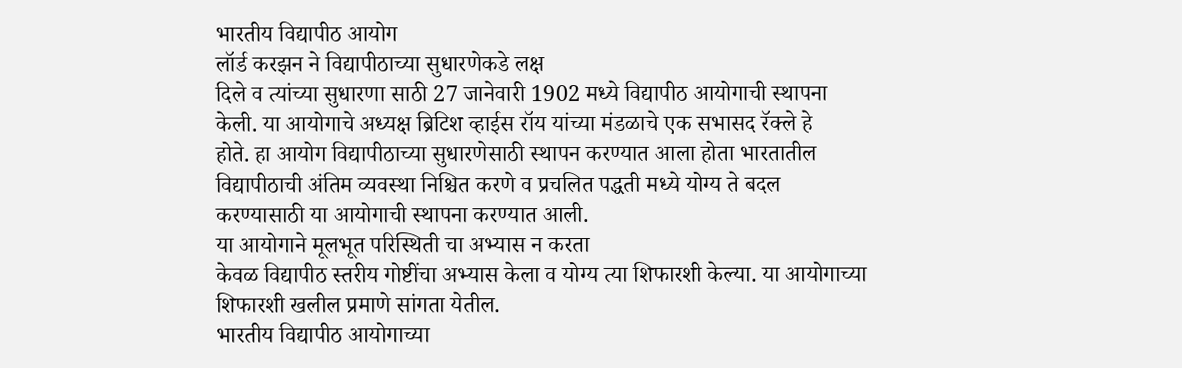भारतीय विद्यापीठ आयोग
लॉर्ड करझन ने विद्यापीठाच्या सुधारणेकडे लक्ष
दिले व त्यांच्या सुधारणा साठी 27 जानेवारी 1902 मध्ये विद्यापीठ आयोगाची स्थापना
केली. या आयोगाचे अध्यक्ष ब्रिटिश व्हाईस रॉय यांच्या मंडळाचे एक सभासद रॅक्ले हे
होते. हा आयोग विद्यापीठाच्या सुधारणेसाठी स्थापन करण्यात आला होता भारतातील
विद्यापीठाची अंतिम व्यवस्था निश्चित करणे व प्रचलित पद्धती मध्ये योग्य ते बदल
करण्यासाठी या आयोगाची स्थापना करण्यात आली.
या आयोगाने मूलभूत परिस्थिती चा अभ्यास न करता
केवळ विद्यापीठ स्तरीय गोष्टींचा अभ्यास केला व योग्य त्या शिफारशी केल्या. या आयोगाच्या
शिफारशी खलील प्रमाणे सांगता येतील.
भारतीय विद्यापीठ आयोगाच्या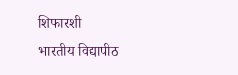शिफारशी
भारतीय विद्यापीठ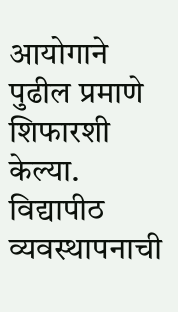आयोगाने पुढील प्रमाणे
शिफारशी केल्या.
विद्यापीठ व्यवस्थापनाची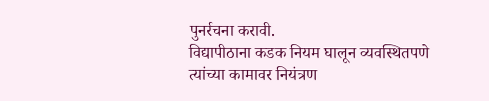पुनर्रचना करावी.
विद्यापीठाना कडक नियम घालून व्यवस्थितपणे
त्यांच्या कामावर नियंत्रण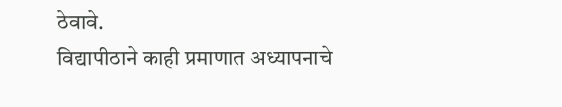ठेवावे.
विद्यापीठाने काही प्रमाणात अध्यापनाचे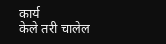कार्य
केले तरी चालेल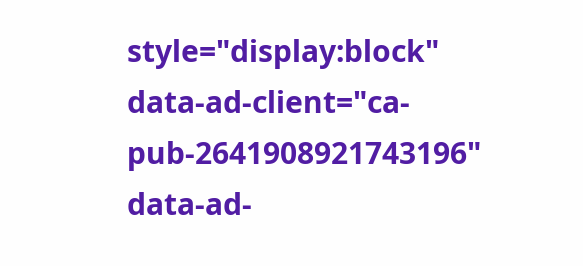style="display:block"
data-ad-client="ca-pub-2641908921743196"
data-ad-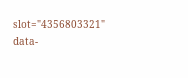slot="4356803321"
data-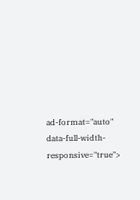ad-format="auto"
data-full-width-responsive="true">